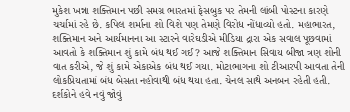મુકેશ ખન્ના શક્તિમાન પછી સમગ્ર ભારતમાં ફેસબુક પર તેમની લાંબી પોસ્ટના કારણે ચર્ચામાં રહે છે. કપિલ શર્માના શો વિશે પણ તેમણે વિરોધ નોંધાવ્યો હતો. મહાભારત, શક્તિમાન અને આર્યમાનના આ સ્ટારને વારેઘડીએ મીડિયા દ્રારા એક સવાલ પૂછવામાં આવતો કે શક્તિમાન શું કામે બંધ થઈ ગઈ? આજે શક્તિમાન સિવાય બીજા ત્રણ શોની વાત કરીએ, જે શું કામે એકાએક બંધ થઈ ગયા. મોટાભાગના શો ટીઆરપી આવતા તેની લોકપ્રિયતામાં બંધ બેસતા નહોવાથી બંધ થયા હતા. ચેનલ સાથે અનબન રહેતી હતી. દર્શકોને હવે નવું જોવું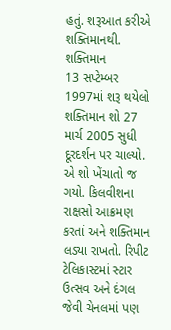હતું. શરૂઆત કરીએ શક્તિમાનથી.
શક્તિમાન
13 સપ્ટેમ્બર 1997માં શરૂ થયેલો શક્તિમાન શો 27 માર્ચ 2005 સુધી દૂરદર્શન પર ચાલ્યો. એ શો ખેંચાતો જ ગયો. કિલવીશના રાક્ષસો આક્રમણ કરતાં અને શક્તિમાન લડ્યા રાખતો. રિપીટ ટેલિકાસ્ટમાં સ્ટાર ઉત્સવ અને દંગલ જેવી ચેનલમાં પણ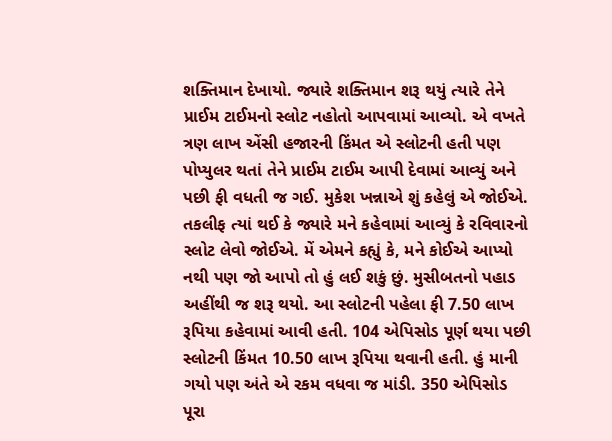શક્તિમાન દેખાયો. જ્યારે શક્તિમાન શરૂ થયું ત્યારે તેને પ્રાઈમ ટાઈમનો સ્લોટ નહોતો આપવામાં આવ્યો. એ વખતે ત્રણ લાખ એંસી હજારની કિંમત એ સ્લોટની હતી પણ પોપ્યુલર થતાં તેને પ્રાઈમ ટાઈમ આપી દેવામાં આવ્યું અને પછી ફી વધતી જ ગઈ. મુકેશ ખન્નાએ શું કહેલું એ જોઈએ.
તકલીફ ત્યાં થઈ કે જ્યારે મને કહેવામાં આવ્યું કે રવિવારનો સ્લોટ લેવો જોઈએ. મેં એમને કહ્યું કે, મને કોઈએ આપ્યો નથી પણ જો આપો તો હું લઈ શકું છું. મુસીબતનો પહાડ અહીંથી જ શરૂ થયો. આ સ્લોટની પહેલા ફી 7.50 લાખ રૂપિયા કહેવામાં આવી હતી. 104 એપિસોડ પૂર્ણ થયા પછી સ્લોટની કિંમત 10.50 લાખ રૂપિયા થવાની હતી. હું માની ગયો પણ અંતે એ રકમ વધવા જ માંડી. 350 એપિસોડ પૂરા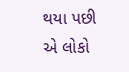થયા પછી એ લોકો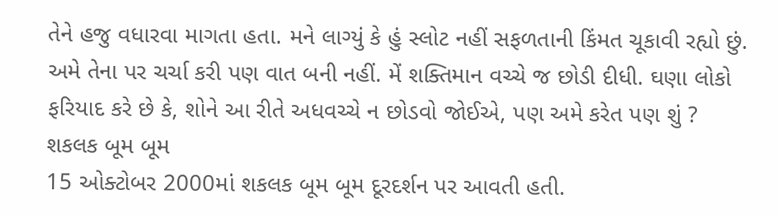તેને હજુ વધારવા માગતા હતા. મને લાગ્યું કે હું સ્લોટ નહીં સફળતાની કિંમત ચૂકાવી રહ્યો છું. અમે તેના પર ચર્ચા કરી પણ વાત બની નહીં. મેં શક્તિમાન વચ્ચે જ છોડી દીધી. ઘણા લોકો ફરિયાદ કરે છે કે, શોને આ રીતે અધવચ્ચે ન છોડવો જોઈએ, પણ અમે કરેત પણ શું ?
શકલક બૂમ બૂમ
15 ઓક્ટોબર 2000માં શકલક બૂમ બૂમ દૂરદર્શન પર આવતી હતી.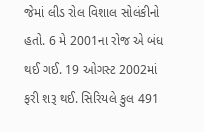જેમાં લીડ રોલ વિશાલ સોલંકીનો હતો. 6 મે 2001ના રોજ એ બંધ થઈ ગઈ. 19 ઓગસ્ટ 2002માં ફરી શરૂ થઈ. સિરિયલે કુલ 491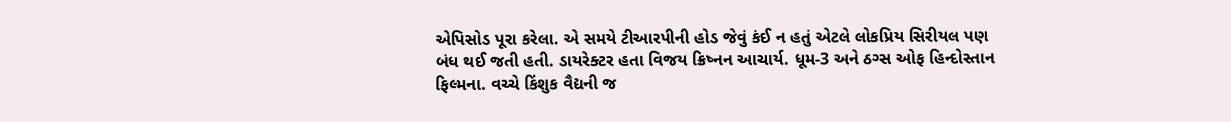એપિસોડ પૂરા કરેલા. એ સમયે ટીઆરપીની હોડ જેવું કંઈ ન હતું એટલે લોકપ્રિય સિરીયલ પણ બંધ થઈ જતી હતી. ડાયરેક્ટર હતા વિજય ક્રિષ્નન આચાર્ય. ધૂમ-3 અને ઠગ્સ ઓફ હિન્દોસ્તાન ફિલ્મના. વચ્ચે કિંશુક વૈદ્યની જ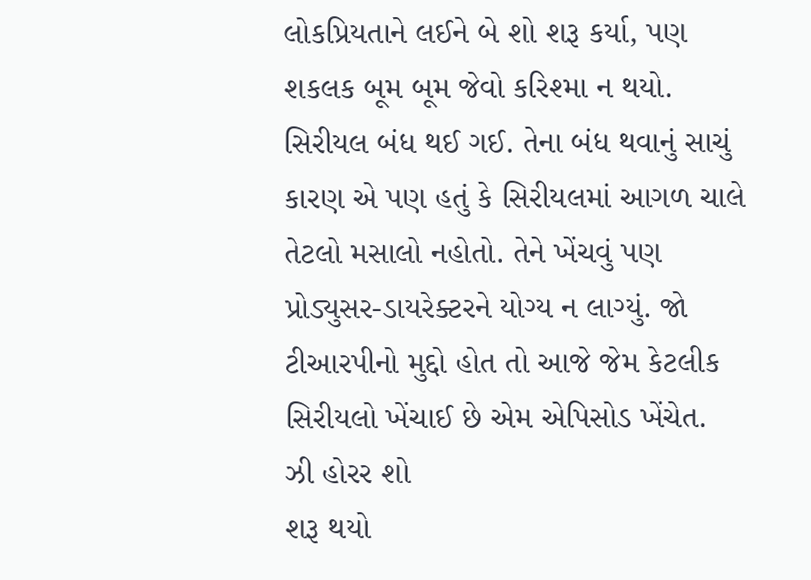લોકપ્રિયતાને લઈને બે શો શરૂ કર્યા, પણ શકલક બૂમ બૂમ જેવો કરિશ્મા ન થયો. સિરીયલ બંધ થઈ ગઈ. તેના બંધ થવાનું સાચું કારણ એ પણ હતું કે સિરીયલમાં આગળ ચાલે તેટલો મસાલો નહોતો. તેને ખેંચવું પણ પ્રોડ્યુસર-ડાયરેક્ટરને યોગ્ય ન લાગ્યું. જો ટીઆરપીનો મુદ્દો હોત તો આજે જેમ કેટલીક સિરીયલો ખેંચાઈ છે એમ એપિસોડ ખેંચેત.
ઝી હોરર શો
શરૂ થયો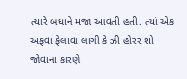ત્યારે બધાને મજા આવતી હતી. ત્યાં એક અફવા ફેલાવા લાગી કે ઝી હોરર શો જોવાના કારણે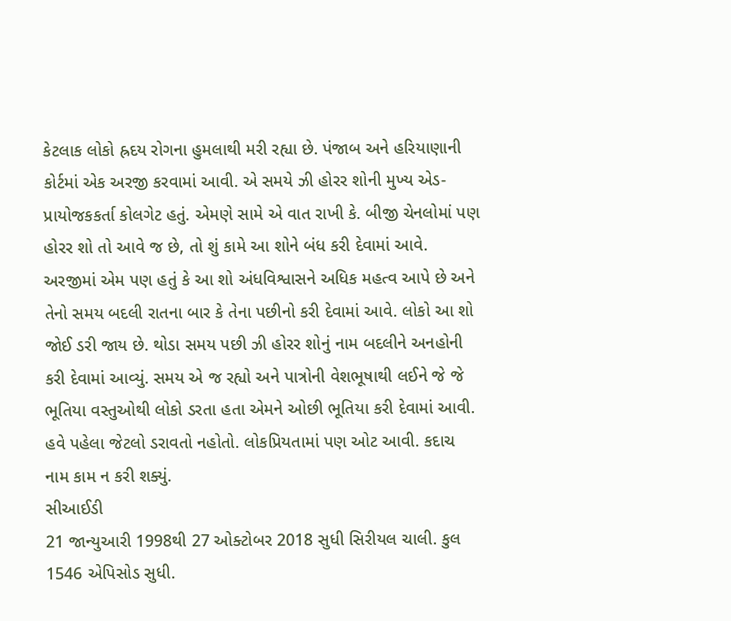કેટલાક લોકો હ્રદય રોગના હુમલાથી મરી રહ્યા છે. પંજાબ અને હરિયાણાની કોર્ટમાં એક અરજી કરવામાં આવી. એ સમયે ઝી હોરર શોની મુખ્ય એડ-પ્રાયોજકકર્તા કોલગેટ હતું. એમણે સામે એ વાત રાખી કે. બીજી ચેનલોમાં પણ હોરર શો તો આવે જ છે, તો શું કામે આ શોને બંધ કરી દેવામાં આવે. અરજીમાં એમ પણ હતું કે આ શો અંધવિશ્વાસને અધિક મહત્વ આપે છે અને તેનો સમય બદલી રાતના બાર કે તેના પછીનો કરી દેવામાં આવે. લોકો આ શો જોઈ ડરી જાય છે. થોડા સમય પછી ઝી હોરર શોનું નામ બદલીને અનહોની કરી દેવામાં આવ્યું. સમય એ જ રહ્યો અને પાત્રોની વેશભૂષાથી લઈને જે જે ભૂતિયા વસ્તુઓથી લોકો ડરતા હતા એમને ઓછી ભૂતિયા કરી દેવામાં આવી. હવે પહેલા જેટલો ડરાવતો નહોતો. લોકપ્રિયતામાં પણ ઓટ આવી. કદાચ નામ કામ ન કરી શક્યું.
સીઆઈડી
21 જાન્યુઆરી 1998થી 27 ઓક્ટોબર 2018 સુધી સિરીયલ ચાલી. કુલ 1546 એપિસોડ સુધી.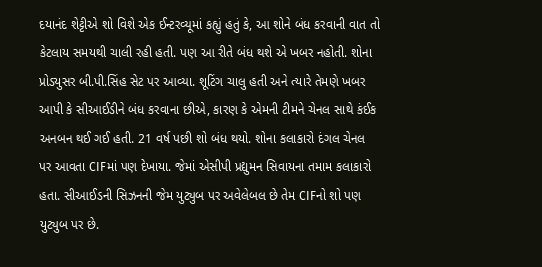દયાનંદ શેટ્ટીએ શો વિશે એક ઈન્ટરવ્યૂમાં કહ્યું હતું કે, આ શોને બંધ કરવાની વાત તો કેટલાય સમયથી ચાલી રહી હતી. પણ આ રીતે બંધ થશે એ ખબર નહોતી. શોના પ્રોડ્યુસર બી.પી.સિંહ સેટ પર આવ્યા. શૂટિંગ ચાલુ હતી અને ત્યારે તેમણે ખબર આપી કે સીઆઈડીને બંધ કરવાના છીએ, કારણ કે એમની ટીમને ચેનલ સાથે કંઈક અનબન થઈ ગઈ હતી. 21 વર્ષ પછી શો બંધ થયો. શોના કલાકારો દંગલ ચેનલ પર આવતા CIFમાં પણ દેખાયા. જેમાં એસીપી પ્રદ્યુમન સિવાયના તમામ કલાકારો હતા. સીઆઈડની સિઝનની જેમ યુટ્યુબ પર અવેલેબલ છે તેમ CIFનો શો પણ યુટ્યુબ પર છે.